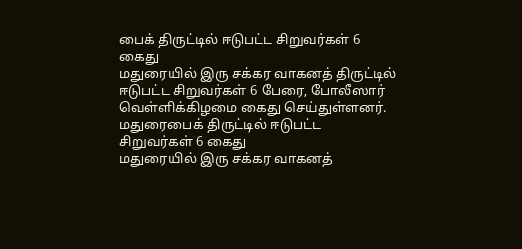பைக் திருட்டில் ஈடுபட்ட சிறுவர்கள் 6 கைது
மதுரையில் இரு சக்கர வாகனத் திருட்டில் ஈடுபட்ட சிறுவர்கள் 6 பேரை, போலீஸார் வெள்ளிக்கிழமை கைது செய்துள்ளனர்.
மதுரைபைக் திருட்டில் ஈடுபட்ட சிறுவர்கள் 6 கைது
மதுரையில் இரு சக்கர வாகனத்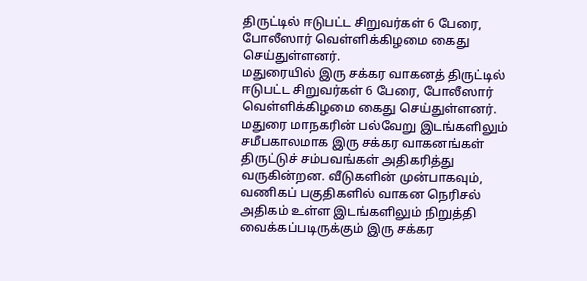திருட்டில் ஈடுபட்ட சிறுவர்கள் 6 பேரை, போலீஸார் வெள்ளிக்கிழமை கைது செய்துள்ளனர்.
மதுரையில் இரு சக்கர வாகனத் திருட்டில் ஈடுபட்ட சிறுவர்கள் 6 பேரை, போலீஸார் வெள்ளிக்கிழமை கைது செய்துள்ளனர்.
மதுரை மாநகரின் பல்வேறு இடங்களிலும் சமீபகாலமாக இரு சக்கர வாகனங்கள் திருட்டுச் சம்பவங்கள் அதிகரித்து வருகின்றன. வீடுகளின் முன்பாகவும், வணிகப் பகுதிகளில் வாகன நெரிசல் அதிகம் உள்ள இடங்களிலும் நிறுத்தி வைக்கப்படிருக்கும் இரு சக்கர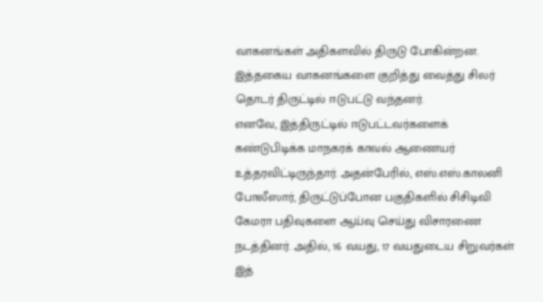வாகனங்கள் அதிகளவில் திருடு போகின்றன. இத்தகைய வாகனங்களை குறித்து வைத்து சிலர் தொடர் திருட்டில் ஈடுபட்டு வந்தனர்.
எனவே, இத்திருட்டில் ஈடுபட்டவர்களைக் கண்டுபிடிக்க மாநகரக் காவல் ஆணையர் உத்தரவிட்டிருந்தார். அதன்பேரில், எஸ்.எஸ்.காலனி போலீஸார், திருட்டுப்போன பகுதிகளில் சிசிடிவி கேமரா பதிவுகளை ஆய்வு செய்து விசாரணை நடத்தினர். அதில், 16 வயது, 17 வயதுடைய சிறுவர்கள் இத்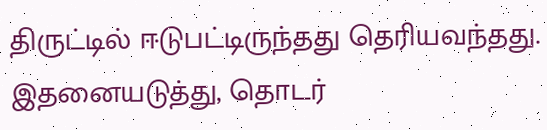திருட்டில் ஈடுபட்டிருந்தது தெரியவந்தது.
இதனையடுத்து, தொடர்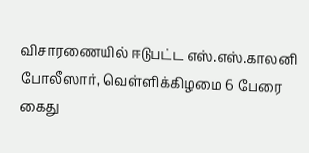விசாரணையில் ஈடுபட்ட எஸ்.எஸ்.காலனி போலீஸார், வெள்ளிக்கிழமை 6 பேரை கைது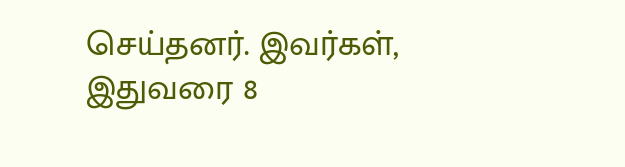செய்தனர். இவர்கள், இதுவரை 8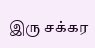இரு சக்கர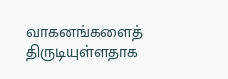வாகனங்களைத் திருடியுள்ளதாக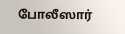போலீஸார்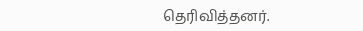தெரிவித்தனர்.